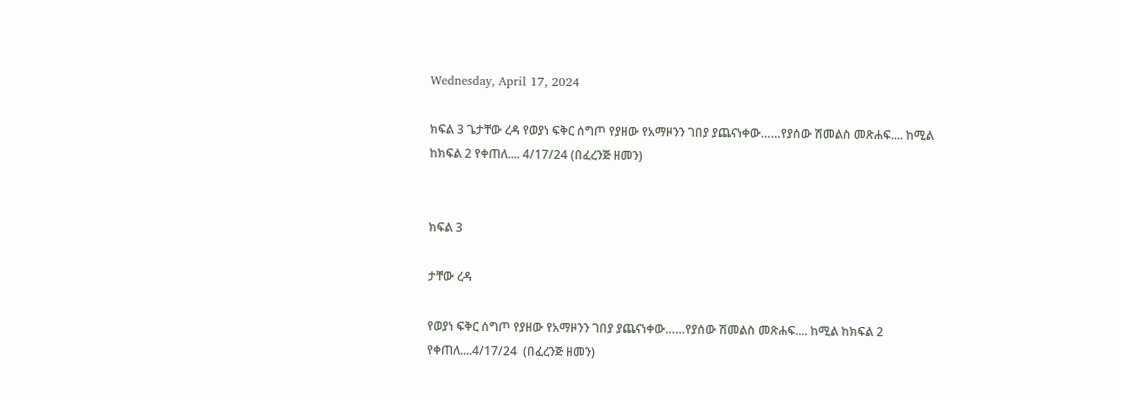Wednesday, April 17, 2024

ክፍል 3 ጌታቸው ረዳ የወያነ ፍቅር ሰግጦ የያዘው የአማዞንን ገበያ ያጨናነቀው……የያሰው ሽመልስ መጽሐፍ.... ከሚል ከክፍል 2 የቀጠለ.... 4/17/24 (በፈረንጅ ዘመን)


ክፍል 3

ታቸው ረዳ

የወያነ ፍቅር ሰግጦ የያዘው የአማዞንን ገበያ ያጨናነቀው……የያሰው ሽመልስ መጽሐፍ.... ከሚል ከክፍል 2 የቀጠለ....4/17/24  (በፈረንጅ ዘመን)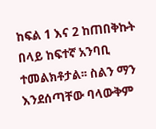ከፍል 1 እና 2 ከጠበቅኩት በላይ ከፍተኛ አንባቢ ተመልክቶታል፡፡ ስልን ማን እንደሰጣቸው ባላውቅም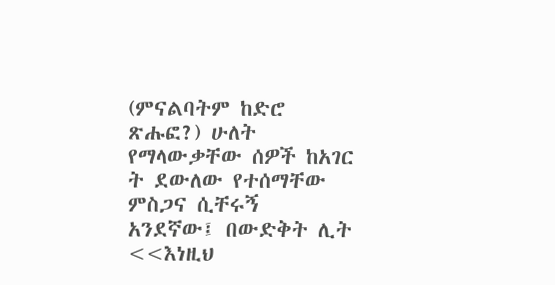(ምናልባትም ከድሮ ጽሑፎ?) ሁለት የማላውቃቸው ሰዎች ከአገር ት ደውለው የተሰማቸው ምስጋና ሲቸሩኝ አንደኛው፤ በውድቅት ሊት  <<እነዚህ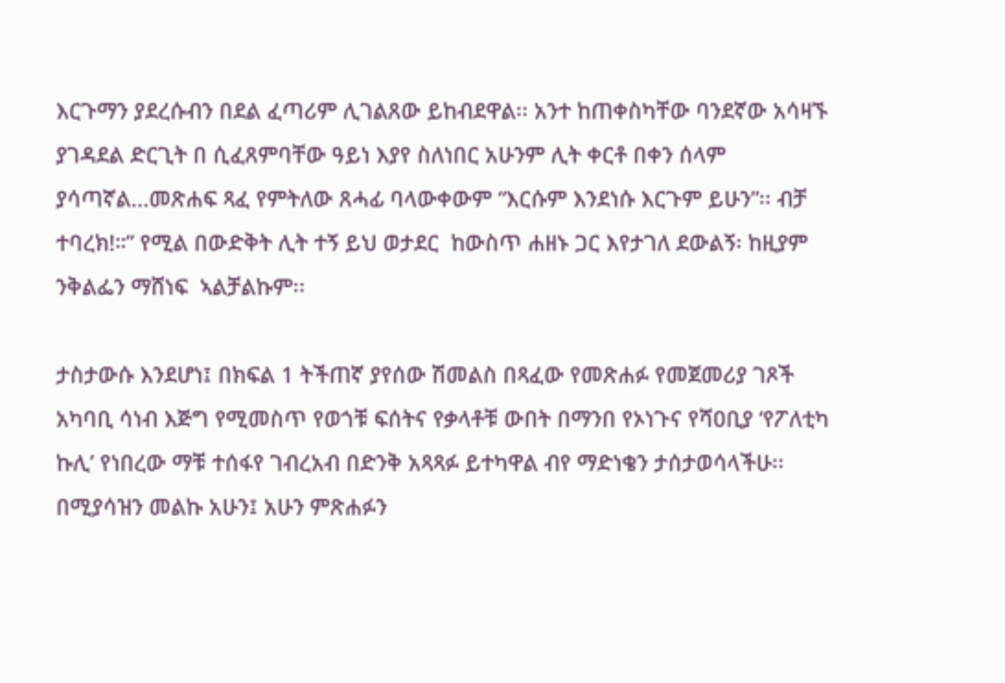እርጉማን ያደረሱብን በደል ፈጣሪም ሊገልጸው ይከብደዋል፡፡ አንተ ከጠቀስካቸው ባንደኛው አሳዛኙ ያገዳደል ድርጊት በ ሲፈጸምባቸው ዓይነ እያየ ስለነበር አሁንም ሊት ቀርቶ በቀን ሰላም ያሳጣኛል...መጽሐፍ ጻፈ የምትለው ጸሓፊ ባላውቀውም “እርሱም እንደነሱ እርጉም ይሁን”፡፡ ብቻ ተባረክ!።” የሚል በውድቅት ሊት ተኝ ይህ ወታደር  ከውስጥ ሐዘኑ ጋር እየታገለ ደውልኝ፡ ከዚያም ንቅልፌን ማሸነፍ  ኣልቻልኩም፡፡

ታስታውሱ እንደሆነ፤ በክፍል 1 ትችጠኛ ያየሰው ሽመልስ በጻፈው የመጽሐፉ የመጀመሪያ ገጾች አካባቢ ሳነብ እጅግ የሚመስጥ የወጎቹ ፍሰትና የቃላቶቹ ውበት በማንበ የኦነጉና የሻዐቢያ ‘የፖለቲካ ኩሊ’ የነበረው ማቹ ተሰፋየ ገብረአብ በድንቅ አጻጻፉ ይተካዋል ብየ ማድነቄን ታሰታወሳላችሁ፡፡ በሚያሳዝን መልኩ አሁን፤ አሁን ምጽሐፉን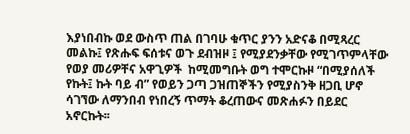እያነበብኩ ወደ ውስጥ ጠል በገባሁ ቁጥር ያንን አድናቆ በሚጻረር መልኩ፤ የጽሑፍ ፍሰቱና ወጉ ደብዝዞ ፤ የሚያደንቃቸው የሚገጥምላቸው የወያ መሪዎቸና አዋጊዎች  ከሚመግቡት ወግ ተሞርኩዞ “በሚያሰለች የኩት፤ ኩት ባይ ብ” የወይን ጋጣ ጋዝጠኞችን የሚያስንቅ ዘጋቢ ሆኖ ሳገኘው ለማንበብ የነበረኝ ጥማት ቆረጠውና መጽሐፉን በይደር አኖርኩት፡፡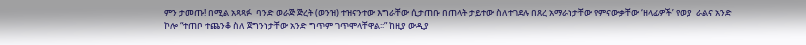ምን ታመጡ! በሚል አጻጻፉ  ባንድ ወራጅ ጅረት (ወንዝ) ተዝናንተው እግራቸው ሲታጠቡ በጠላት ታይተው ስለተገደሉ በጸረ አማራነታቸው የምናውቃቸው ‘ዘላፊዎች’ የወያ  ራልና አንድ ኮሎ “ተጠቦ ተጨንቆ ስለ ጀግንነታቸው አንድ ግጥም ገጥሞላቸዋል፡፡” ከዚያ ውዲያ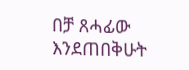በቻ ጸሓፊው እንደጠበቅሁት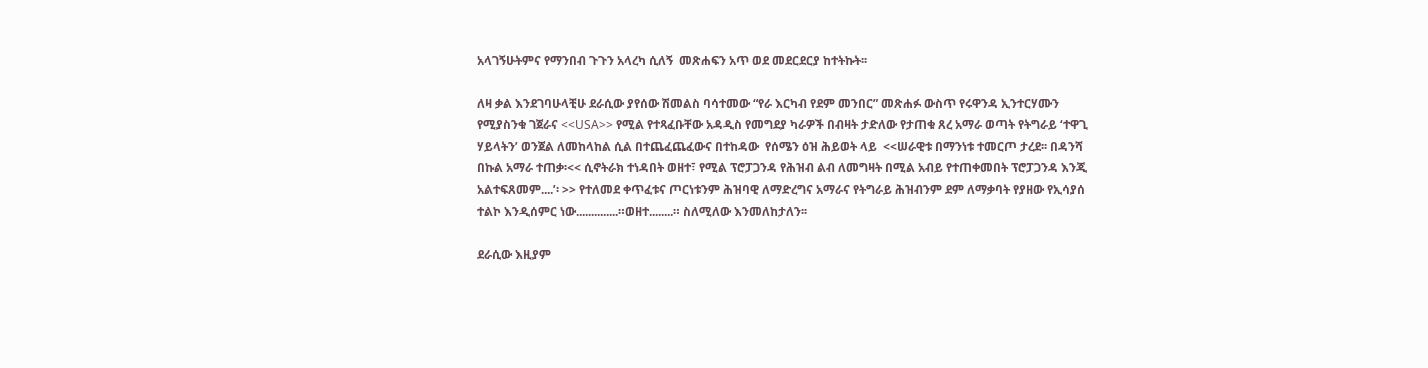አላገኝሁትምና የማንበብ ጉጉን አላረካ ሲለኝ  መጽሐፍን አጥ ወደ መደርደርያ ከተትኩት፡፡

ለዛ ቃል እንደገባሁላቺሁ ደራሲው ያየሰው ሽመልስ ባሳተመው “የራ እርካብ የደም መንበር” መጽሐፉ ውስጥ የሩዋንዳ ኢንተርሃሙን የሚያስንቁ ገጀራና <<USA>> የሚል የተጻፈቡቸው አዳዲስ የመግደያ ካራዎች በብዛት ታድለው የታጠቁ ጸረ አማራ ወጣት የትግራይ ‘ተዋጊ ሃይላትን’ ወንጀል ለመከላከል ሲል በተጨፈጨፈውና በተከዳው  የሰሜን ዕዝ ሕይወት ላይ  <<ሠራዊቱ በማንነቱ ተመርጦ ታረደ፡፡ በዳንሻ በኩል አማራ ተጠቃ፡<< ሲኖትራክ ተነዳበት ወዘተ፣ የሚል ፕሮፓጋንዳ የሕዝብ ልብ ለመግዛት በሚል አብይ የተጠቀመበት ፕሮፓጋንዳ እንጂ አልተፍጸመም....’፡ >> የተለመደ ቀጥፈቱና ጦርነቱንም ሕዝባዊ ለማድረግና አማራና የትግራይ ሕዝብንም ደም ለማቃባት የያዘው የኢሳያሰ ተልኮ እንዲሰምር ነው..............።ወዘተ........። ስለሚለው እንመለከታለን፡፡

ደራሲው እዚያም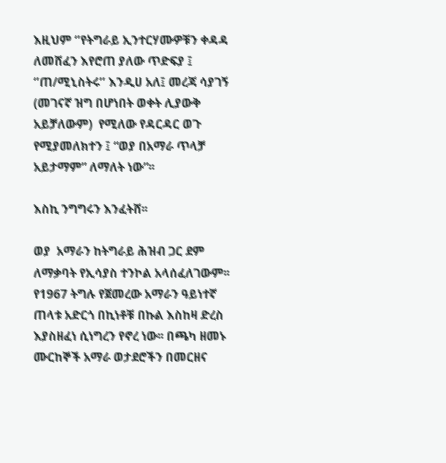እዚህም ‘’የትግራይ ኢንተርሃሙዎቹን ቀዳዳ ለመሸፈን እየሮጠ ያለው ጥድፍያ ፤ ‘’ጠ/ሚኒስትሩ’’ እንዲሀ አለ፤ መረጃ ሳያገኝ (መገናኛ ዝግ በሆነበት ወቀት ሊያውቅ አይቻለውም)  የሚለው የዳርዳር ወጉ የሚያመለክተን ፤ “ወያ በአማራ ጥላቻ አይታማም” ለማለት ነው”፡፡

እስኪ ንግግሩን እንፈትሸ፡፡

ወያ  አማራን ከትግራይ ሕዝብ ጋር ደም ለማቃባት የኢሳያስ ተንኮል አላሰፈለገውም፡፡ የ1967 ትግሉ የጀመረው አማራን ዓይነተኛ ጠላቱ አድርጎ በኪነቶቹ በኩል እስከዛ ድረስ እያስዘፈነ ሲነግረን የኖረ ነው፡፡ በጫካ ዘመኑ ሙርከኞች አማራ ወታደሮችን በመርዘና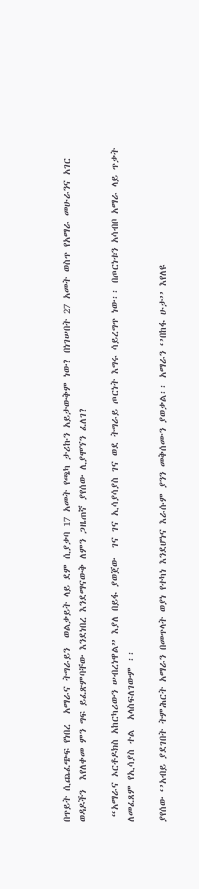በጥይት ሲጨፈጭፍ የነበረ  አማራና ትግራይን  ወልቃይት ላይ ደም ሲያቃባ 17 አመት የጫካ ታሪኩን አይታውቅም ነው? በነገሠበት 27 አመት ወስጥ የአማራ መሁራንና አገር ወዳዶችን  እየለቀመ ምን ግፍ ይፈጽምባቸው እንደነበረ እንደማናውቅ ለምን ጋዜጠኛ ያየሰው ሊያሞኘን ፈለገ?

 “አማራና ኦርቶዶክስ አከርካሪውን ሠብረነዋል” እያለ በይፋ ያወጀው  ገና ገና ኢሳያሳያስ ገና ወደ ትግራይ ጦርነት እግሩ ሳይረግጥ ነው፡፡ በጦርነቱን አሳብቦ አማራ ላይ ጥቃት ለመፈጸም የኢሳያስ ተል  አላስፍለገውም ፡፡

ያየሰው ‘’አብይ ያደገበት ትምሕርት አማራን በመጥላት ወያነ የተካነ እንደሆነና እራሱም ያንን መቅሰሙን ያወቃል፡፡ አማራን ‘’በከፋ ሁታ’’ እየለዩ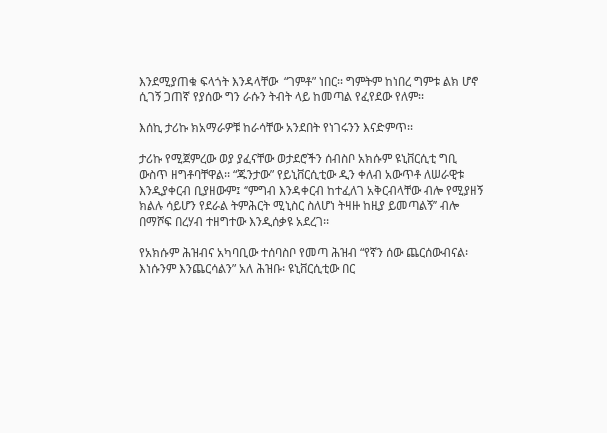እንደሚያጠቁ ፍላጎት እንዳላቸው  “ገምቶ” ነበር፡፡ ግምትም ከነበረ ግምቱ ልክ ሆኖ ሲገኝ ጋጠኛ የያሰው ግን ራሱን ትብት ላይ ከመጣል የፈየደው የለም፡፡

እሰኪ ታሪኩ ክአማራዎቹ ከራሳቸው አንደበት የነገሩንን እናድምጥ፡፡

ታሪኩ የሚጀምረው ወያ ያፈናቸው ወታደሮችን ሰብስቦ አክሱም ዩኒቨርሲቲ ግቢ ውስጥ ዘግቶባቸዋል፡፡ “ጁንታው” የይኒቨርሲቲው ዲን ቀለብ አውጥቶ ለሠራዊቱ እንዲያቀርብ ቢያዘውም፤ ‘’ምግብ እንዳቀርብ ከተፈለገ አቅርብላቸው ብሎ የሚያዘኝ ክልሉ ሳይሆን የደራል ትምሕርት ሚኒስር ስለሆነ ትዛዙ ከዚያ ይመጣልኝ’’ ብሎ በማሾፍ በረሃብ ተዘግተው እንዲሰቃዩ አደረገ፡፡

የአክሱም ሕዝብና አካባቢው ተሰባስቦ የመጣ ሕዝብ “የኛን ሰው ጨርሰውብናል፡ እነሱንም እንጨርሳልን” አለ ሕዝቡ፡ ዩኒቨርሲቲው በር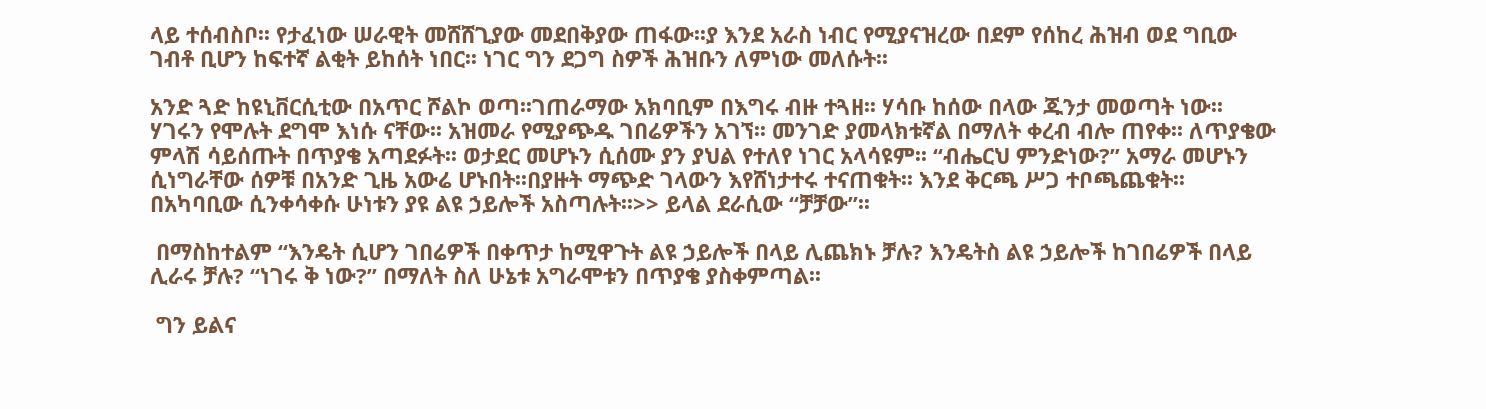ላይ ተሰብስቦ፡፡ የታፈነው ሠራዊት መሸሸጊያው መደበቅያው ጠፋው፡፡ያ እንደ አራስ ነብር የሚያናዝረው በደም የሰከረ ሕዝብ ወደ ግቢው ገብቶ ቢሆን ከፍተኛ ልቂት ይከሰት ነበር፡፡ ነገር ግን ደጋግ ስዎች ሕዝቡን ለምነው መለሱት፡፡

አንድ ጓድ ከዩኒቨርሲቲው በአጥር ሾልኮ ወጣ፡፡ገጠራማው አክባቢም በእግሩ ብዙ ተጓዘ፡፡ ሃሳቡ ከሰው በላው ጁንታ መወጣት ነው፡፡ ሃገሩን የሞሉት ደግሞ እነሱ ናቸው፡፡ አዝመራ የሚያጭዱ ገበሬዎችን አገኘ፡፡ መንገድ ያመላክቱኛል በማለት ቀረብ ብሎ ጠየቀ፡፡ ለጥያቄው ምላሽ ሳይሰጡት በጥያቄ አጣደፉት፡፡ ወታደር መሆኑን ሲሰሙ ያን ያህል የተለየ ነገር አላሳዩም፡፡ “ብሔርህ ምንድነው?” አማራ መሆኑን ሲነግራቸው ሰዎቹ በአንድ ጊዜ አውሬ ሆኑበት፡፡በያዙት ማጭድ ገላውን እየሸነታተሩ ተናጠቁት፡፡ እንደ ቅርጫ ሥጋ ተቦጫጨቁት፡፡ በአካባቢው ሲንቀሳቀሱ ሁነቱን ያዩ ልዩ ኃይሎች አስጣሉት፡፡>> ይላል ደራሲው “ቻቻው”፡፡

 በማስከተልም “እንዴት ሲሆን ገበሬዎች በቀጥታ ከሚዋጉት ልዩ ኃይሎች በላይ ሊጨክኑ ቻሉ? እንዴትስ ልዩ ኃይሎች ከገበሬዎች በላይ ሊራሩ ቻሉ? “ነገሩ ቅ ነው?” በማለት ስለ ሁኔቱ አግራሞቱን በጥያቄ ያስቀምጣል፡፡

 ግን ይልና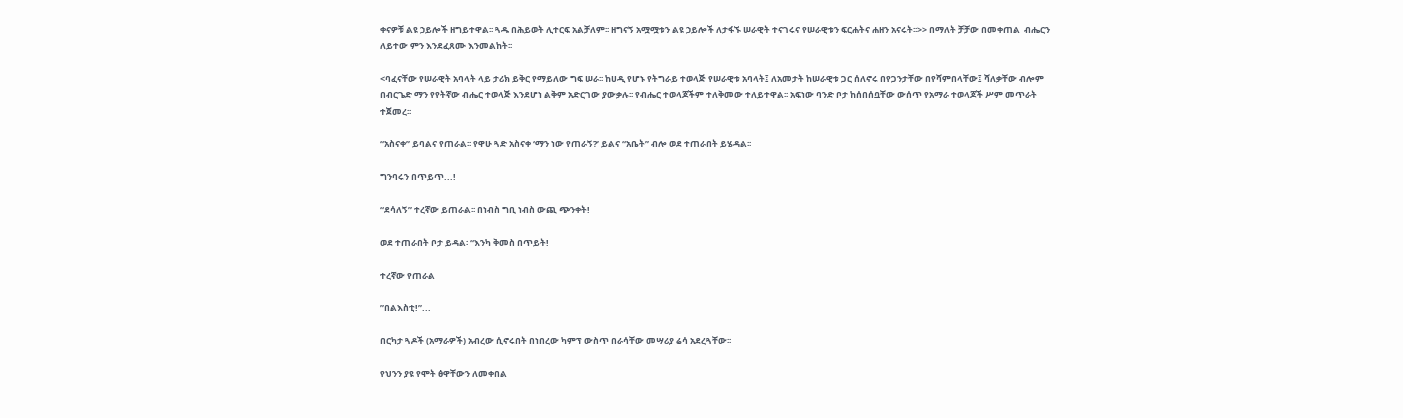ቀናዎቹ ልዩ ኃይሎች ዘግይተዋል፡፡ ጓዱ በሕይወት ሊተርፍ አልቻለም፡፡ ዘግናኝ አሟሟቱን ልዩ ኃይሎች ለታፋኙ ሠራዊት ተናገሩና የሠራዊቱን ፍርሐትና ሐዘን አናሩት፡፡>> በማለት ቻቻው በመቀጠል  ብሔርን ለይተው ምን እንደፈጸሙ እንመልከት፡፡

<ባፈናቸው የሠራዊት አባላት ላይ ታሪክ ይቅር የማይለው ግፍ ሠራ፡፡ ከሀዲ የሆኑ የትግራይ ተወላጅ የሠራዊቱ አባላት፤ ለአመታት ከሠራዊቱ ጋር ሰለኖሩ በየጋንታቸው በየሻምበላቸው፤ ሻለቃቸው ብሎም በብርጌድ ማን የየትኛው ብሔር ተወላጅ እንደሆነ ልቅም አድርገው ያውቃሉ፡፡ የብሔር ተወላጆችም ተለቅመው ተለይተዋል፡፡ አፍነው ባንድ ቦታ ከሰበሰቧቸው ውሰጥ የአማራ ተወላጆች ሥም መጥራት ተጀመረ፡፡

“አስናቀ” ይባልና የጠራል፡፡ የዋሁ ጓድ አስናቀ ‘ማን ነው የጠራኝ?’ ይልና “አቤት” ብሎ ወደ ተጠራበት ይሄዳል፡፡

ግንባሩን በጥይጥ...!

“ደሳለኝ” ተረኛው ይጠራል፡፡ በነብስ ግቢ ነብስ ውጪ ጭንቀት!

ወደ ተጠራበት ቦታ ይዳል፡ “እንካ ቅመስ በጥይት!

ተረኛው የጠራል

”በልእስቲ!”...

በርካታ ጓዶች (አማራዎች) አብረው ሲኖሩበት በነበረው ካምፕ ውስጥ በራሳቸው መሣሪያ ሬሳ አደረጓቸው፡፡

የህንን ያዩ የሞት ፅዋቸውን ለመቀበል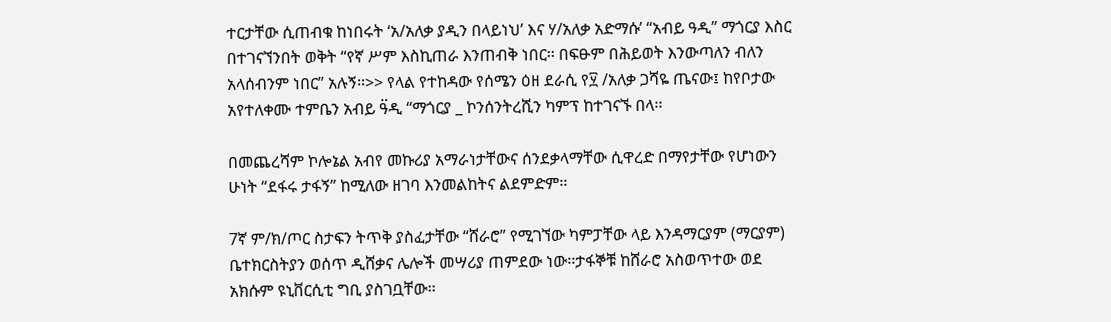ተርታቸው ሲጠብቁ ከነበሩት ‘አ/አለቃ ያዲን በላይነህ’ እና ሃ/አለቃ አድማሱ’ “አብይ ዓዲ” ማጎርያ እስር በተገናኘንበት ወቅት “የኛ ሥም እስኪጠራ እንጠብቅ ነበር፡፡ በፍፁም በሕይወት እንውጣለን ብለን አላሰብንም ነበር” አሉኝ፡፡>> የላል የተከዳው የሰሜን ዕዘ ደራሲ የ፶ /አለቃ ጋሻዬ ጤናው፤ ከየቦታው አየተለቀሙ ተምቤን አብይ ዓ፟ዲ “ማጎርያ _ ኮንሰንትረሺን ካምፕ ከተገናኙ በላ፡፡

በመጨረሻም ኮሎኔል አብየ መኩሪያ አማራነታቸውና ሰንደቃላማቸው ሲዋረድ በማየታቸው የሆነውን ሁነት “ደፋሩ ታፋኝ” ከሚለው ዘገባ እንመልከትና ልደምድም፡፡

7ኛ ም/ክ/ጦር ስታፍን ትጥቅ ያስፈታቸው “ሸራሮ” የሚገኘው ካምፓቸው ላይ እንዳማርያም (ማርያም) ቤተክርስትያን ወሰጥ ዲሸቃና ሌሎች መሣሪያ ጠምደው ነው፡፡ታፋኞቹ ከሸራሮ አስወጥተው ወደ አክሱም ዩኒቨርሲቲ ግቢ ያስገቧቸው፡፡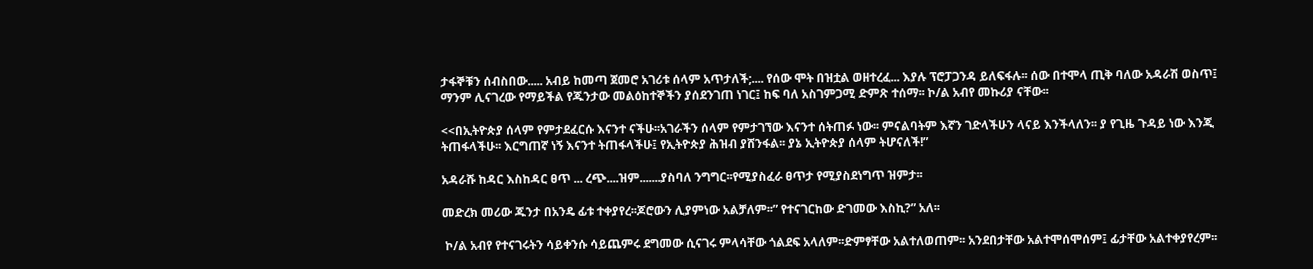ታፋኞቹን ሰብስበው..... አብይ ከመጣ ጀመሮ አገሪቱ ሰላም አጥታለች;.... የሰው ሞት በዝቷል ወዘተረፈ... እያሉ ፕሮፓጋንዳ ይለፍፋሉ፡፡ ሰው በተሞላ ጢቅ ባለው አዳራሽ ወስጥ፤ ማንም ሊናገረው የማይችል የጁንታው መልዕከተኞችን ያሰደንገጠ ነገር፤ ከፍ ባለ አስገምጋሚ ድምጽ ተሰማ፡፡ ኮ/ል አብየ መኩሪያ ናቸው፡፡

<<በኢትዮጵያ ሰላም የምታደፈርሱ እናንተ ናችሁ፡፡አገራችን ሰላም የምታገኘው እናንተ ሰትጠፉ ነው፡፡ ምናልባትም እኛን ገድላችሁን ላናይ እንችላለን፡፡ ያ የጊዜ ጉዳይ ነው እንጂ ትጠፋላችሁ፡፡ እርግጠኛ ነኝ እናንተ ትጠፋላችሁ፤ የኢትዮጵያ ሕዝብ ያሸንፋል፡፡ ያኔ ኢትዮጵያ ሰላም ትሆናለች!”

አዳራሹ ከዳር እስከዳር ፀጥ ... ረጭ....ዝም.......ያስባለ ንግግር፡፡የሚያስፈራ ፀጥታ የሚያስደነግጥ ዝምታ፡፡

መድረክ መሪው ጁንታ በአንዴ ፊቱ ተቀያየረ፡፡ጆሮውን ሊያምነው አልቻለም፡፡” የተናገርከው ድገመው እስኪ?” አለ፡፡

 ኮ/ል አብየ የተናገሩትን ሳይቀንሱ ሳይጨምሩ ደግመው ሲናገሩ ምላሳቸው ጎልደፍ አላለም፡፡ድምፃቸው አልተለወጠም፡፡ አንደበታቸው አልተሞሰሞሰም፤ ፊታቸው አልተቀያየረም፡፡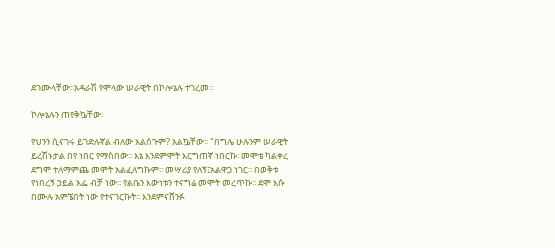ደገሙላቸው፡፡አዳራሽ የሞላው ሠራዊት በኮሎኔሉ ተገረመ፡፡

ኮሎኔሉን ጠየቅኴቸው፡

የህንን ሲናገሩ ይገድሉኛል ብለው አልሰጉም? አልኴቸው፡፡ "በግሌ ሁሉንም ሠራዊት ይረሽኑታል በየ ነበር የማስበው፡፡ እኔ እንደምሞት እርግጠኛ ነበርኩ፡ መሞቴ ካልቀረ ደግሞ ተለማምጨ መሞት አልፈለግኩም፡፡ መሣሪያ የለኝ፤አልዋጋ ነገር፡፡ በወቅቱ የነበረኝ ኃይል አፌ ብቻ ነው፡፡ የልቤን እውነቱን ተናግሬ መሞት መረጥኩ፡፡ ደሞ እሱ በሙሉ አምኜበት ነው የተናገርኩት፡፡ እንደምናሸንፉ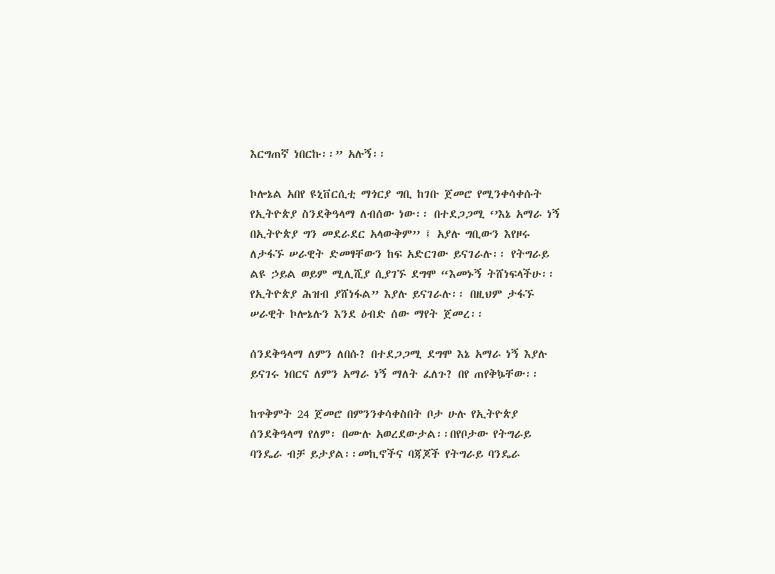እርግጠኛ ነበርኩ፡፡” አሉኝ፡፡

ኮሎኔል አበየ ዩኒቨርሲቲ ማጎርያ ግቢ ከገቡ ጀመሮ የሚንቀሳቀሱት የኢትዮጵያ ስንደቅዓላማ ለብሰው ነው፡፡ በተደጋጋሚ ‘’እኔ አማራ ነኝ በኢትዮጵያ ግን መደራደር አላውቅም’’ ፤ አያሉ ግቢውን እየዞሩ ለታፋኙ ሠራዊት ድመፃቸውን ከፍ አድርገው ይናገራሉ፡፡ የትግራይ ልዩ ኃይል ወይም ሚሊሺያ ሲያገኙ ደግሞ “እመኑኝ ትሸነፍላችሁ፡፡የኢትዮጵያ ሕዝብ ያሸነፋል” እያሉ ይናገራሉ፡፡ በዚህም ታፋኙ ሠራዊት ኮሎኔሉን እንደ ዕብድ ሰው ማየት ጀመረ፡፡

ሰንደቅዓላማ ለምን ለበሱ? በተደጋጋሚ ደግሞ እኔ አማራ ነኝ እያሉ ይናገሩ ነበርና ለምን አማራ ነኝ ማለት ፈለጉ? በየ ጠየቅኴቸው፡፡

ከጥቅምት 24 ጀመሮ በምንንቀሳቀስበት ቦታ ሁሉ የኢትዮጵያ ሰንደቅዓላማ የለም፡ በሙሉ አወረደውታል፡፡በየቦታው የትግራይ ባንዴራ ብቻ ይታያል፡፡መኪኖችና ባጃጆች የትግራይ ባንዴራ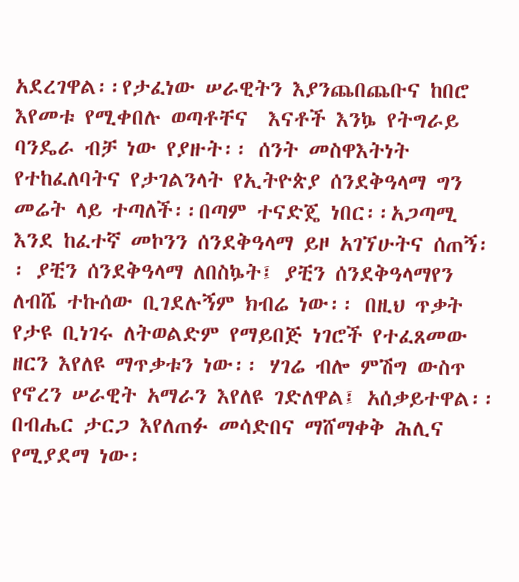አደረገዋል፡፡የታፈነው ሠራዊትን እያንጨበጨቡና ከበሮ እየመቱ የሚቀበሉ ወጣቶቸና  እናቶች እንኴ የትግራይ ባንዴራ ብቻ ነው የያዙት፡፡ ሰንት መስዋእትነት የተከፈለባትና የታገልንላት የኢትዮጵያ ሰንደቅዓላማ ግን መሬት ላይ ተጣለች፡፡በጣም ተናድጄ ነበር፡፡አጋጣሚ እንደ ከፈተኛ መኮንን ሰንደቅዓላማ ይዞ አገኘሁትና ሰጠኝ፡፡ ያቺን ሰንደቅዓላማ ለበስኴት፤ ያቺን ሰንደቅዓላማየን ለብሼ ተኩሰው ቢገደሉኝም ክብሬ ነው፡፡ በዚህ ጥቃት የታዩ ቢነገሩ ለትወልድም የማይበጅ ነገሮች የተፈጸመው ዘርን እየለዩ ማጥቃቱን ነው፡፡ ሃገሬ ብሎ ምሽግ ውስጥ የኖረን ሠራዊት አማራን እየለዩ ገድለዋል፤ አሰቃይተዋል፡፡ በብሔር ታርጋ እየለጠፉ መሳድበና ማሸማቀቅ ሕሊና የሚያደማ ነው፡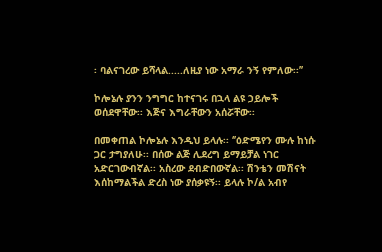፡ ባልናገረው ይሻላል.....ለዚያ ነው አማራ ንኝ የምለው፡፡’’

ኮሎኔሉ ያንን ንግግር ከተናገሩ በኋላ ልዩ ኃይሎች ወሰደዋቸው፡፡ እጅና እግራቸውን አሰሯቸው፡፡

በመቀጠል ኮሎኔሉ እንዲህ ይላሉ፡፡ ‘’ዕድሜየን ሙሉ ከነሱ ጋር ታግያለሁ፡፡ በሰው ልጅ ሊደረግ ይማይቻል ነገር አድርገውብኛል፡፡ አስረው ደብድበውኛል፡፡ ሽንቴን መሽናት እሰከማልችል ድረስ ነው ያሰቃዩኝ፡፡ ይላሉ ኮ/ል አብየ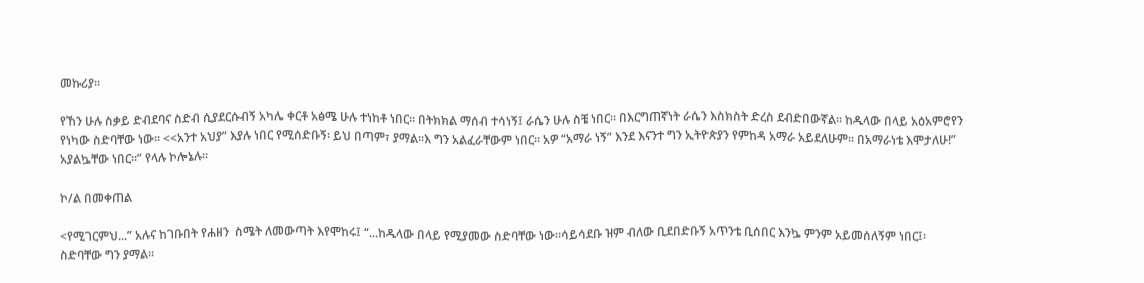መኩሪያ፡፡

የኸን ሁሉ ስቃይ ድብደባና ስድብ ሲያደርሱብኝ አካሌ ቀርቶ አፅሜ ሁሉ ተነከቶ ነበር፡፡ በትክክል ማሰብ ተሳነኝ፤ ራሴን ሁሉ ስቼ ነበር፡፡ በእርግጠኛነት ራሴን እስክስት ድረስ ደብድበውኛል፡፡ ከዱላው በላይ አዕአምሮየን የነካው ስድባቸው ነው፡፡ <<አንተ አህያ” እያሉ ነበር የሚሰድቡኝ፡ ይህ በጣም፣ ያማል፡፡እ ግን አልፈራቸውም ነበር፡፡ አዎ “አማራ ነኝ” እንደ እናንተ ግን ኢትዮጵያን የምከዳ አማራ አይደለሁም፡፡ በአማራነቴ እሞታለሁ!” አያልኴቸው ነበር፡፡” የላሉ ኮሎኔሉ፡፡

ኮ/ል በመቀጠል

<የሚገርምህ...” አሉና ከገቡበት የሐዘን  ስሜት ለመውጣት እየሞከሩ፤ “...ከዱላው በላይ የሚያመው ስድባቸው ነው፡፡ሳይሳደቡ ዝም ብለው ቢደበድቡኝ አጥንቴ ቢሰበር እንኴ ምንም አይመሰለኝም ነበር፤፡ ስድባቸው ግን ያማል፡፡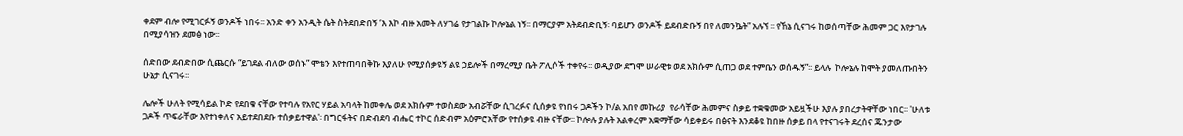ቀደም ብሎ የሚገርፉኝ ወንዶች ነበሩ፡፡ አንድ ቀን አንዲት ሴት ስትደበድበኝ ‘እ እኮ ብዙ አመት ለሃገሬ የታገልኩ ኮሎኔል ነኝ፡፡ በማርያም አትደብድቢኝ፡ ባይሆን ወንዶች ይደብድቡኝ በየ ለመንኴት” አሉኘ ፡፡ የኸኔ ሲናገሩ ከወሰጣቸው ሕመም ጋር እየታገሉ በሚያሳዝን ደመፅ ነው፡፡

ሰድበው ደብድበው ሲጨርሱ “ይገደል ብለው ወሰኑ” ሞቴን እየተጠባበቅኩ እያለሁ የሚያሰቃዩኝ ልዩ ኃይሎች በማረሚያ ቤት ፖሊሶች ተቀየሩ፡፡ ወዲያው ደግሞ ሠራዊቱ ወደ አክሱም ሲጠጋ ወደ ተምቤን ወሰዱኝ”፡፡ ይላሉ  ኮሎኔሉ ከሞት ያመለጡበትን ሁኔታ ሲናገሩ፡፡

ሌሎች ሁለት የሚሳይል ኮድ የደበቁ ናቸው የተባሉ የአየር ሃይል አባላት ከመቀሌ ወደ አክሱም ተወስደው አብሯቸው ሲገረፉና ሲሰቃዩ የነበሩ ጋዶችን ኮ/ል አበየ መኩሪያ  የራሳቸው ሕመምና ስቃይ ተቋቁመው አይዟችሁ እያሉ ያበረታትዋቸው ነበር፡፡ 'ሁለቱ ጋዶች ጥፍራቸው እየተነቀለና አይተደበደቡ ተሰቃይተዋል'፡ በግርፋትና በድብደባ ብሔር ተኮር ሰድብም አዕምሮአቸው የተሰቃዩ ብዙ ናቸው፡፡ ኮሎሉ ያሉት አልቀረም አቋማቸው ሳይቀይሩ በፅናት እንደቆዩ ከበዙ ሰቃይ በላ የተናገሩት ደረሰና ጁንታው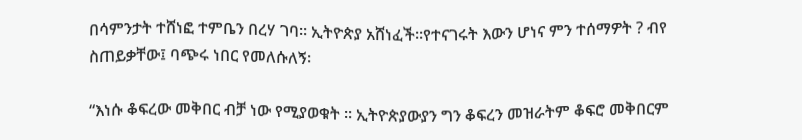በሳምንታት ተሸነፎ ተምቤን በረሃ ገባ፡፡ ኢትዮጵያ አሸነፈች፡፡የተናገሩት እውን ሆነና ምን ተሰማዎት ? ብየ ስጠይቃቸው፤ ባጭሩ ነበር የመለሱለኝ፡

“እነሱ ቆፍረው መቅበር ብቻ ነው የሚያወቁት ፡፡ ኢትዮጵያውያን ግን ቆፍረን መዝራትም ቆፍሮ መቅበርም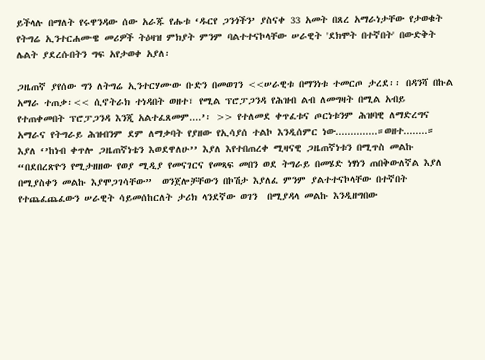ይችላሉ በማለት የሩዋንዳው ሰው አራጁ የሑቱ ‘ዱርየ ጋንጎችን’ ያስናቀ 33 አመት በጸረ አማራነታቸው የታወቁት የትግሬ ኢንተርሐሙዌ መሪዎች ትዕዛዝ ምክያት ምንም ባልተተናኮላቸው ሠራዊት 'ደክሞት በተኛበት' በውድቅት ሌልት ያደረሱበትን ግፍ አየታወቀ አያለ፡

ጋዜጠኛ ያየሰው ግን ለትግሬ ኢንተርሃሙው ቡድን በመወገን <<ሠራዊቱ በማንነቱ ተመርጦ ታረደ፡፡ በዳንሻ በኩል አማራ ተጠቃ፡<< ሲኖትራክ ተነዳበት ወዘተ፣ የሚል ፕሮፓጋንዳ የሕዝብ ልብ ለመግዛት በሚል አብይ የተጠቀመበት ፕሮፓጋንዳ እንጂ አልተፈጸመም....’፡ >> የተለመደ ቀጥፈቱና ጦርነቱንም ሕዝባዊ ለማድረግና አማራና የትግራይ ሕዝብንም ደም ለማቃባት የያዘው የኢሳያሰ ተልኮ እንዲሰምር ነው..............።ወዘተ........። እያለ ‘’ከነብ ቀጥሎ ጋዜጠኛነቴን እወደዋለሁ’’ እያለ እየተበጠረቀ ሚዛናዊ ጋዜጠኛነቱን በሚጥስ መልኩ “በደበረጽዮን የሚታዘዘው የወያ ሚዲያ የመናገርና የመጻፍ መበን ወደ ትግራይ በመሄድ ነፃነን ጠበቅውለኛል እያለ በሚያስቀን መልኩ እያሞጋገሳቸው”  ወንጀሎቻቸውን በኮሽታ እያለፈ ምንም ያልተተናኮላቸው በተኛበት የተጨፈጨፈውን ሠራዊት ሳይመሰከርለት ታሪክ ላንደኛው ወገን  በሚያዳላ መልኩ እንዲዘግበው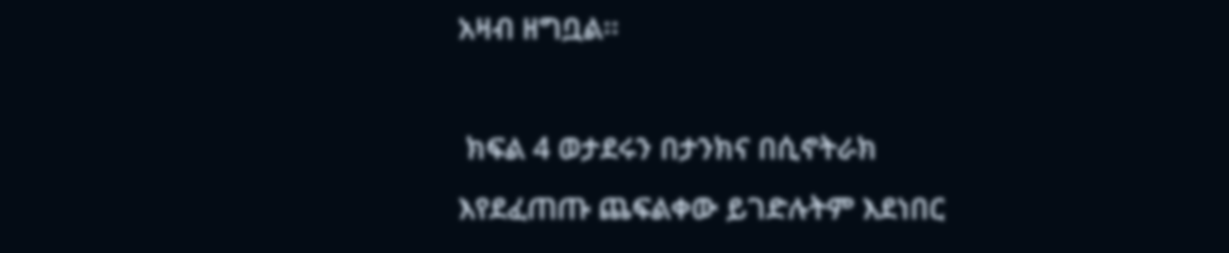አዛብ ዘግቧል፡፡

 ክፍል 4 ወታደሩን በታንክና በሲኖትራክ  እየደፈጠጡ ጨፍልቀው ይገድሉትም እደነበር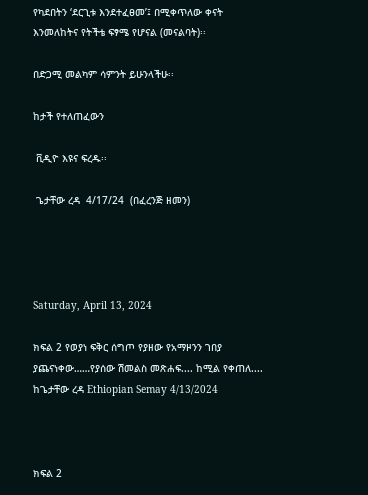የካደበትን ‘ደርጊቱ እንደተፈፀመ’፤ በሚቀጥለው ቀናት እንመለከትና የትችቴ ፍፃሜ የሆናል (መናልባት)፡፡

በድጋሚ መልካም ሳምንት ይሁንላችሁ፡፡

ከታች የተለጠፈውን

 ቪዲዮ እዩና ፍረዱ፡፡

 ጌታቸው ረዳ  4/17/24  (በፈረንጅ ዘመን)




Saturday, April 13, 2024

ክፍል 2 የወያነ ፍቅር ሰግጦ የያዘው የአማዞንን ገበያ ያጨናነቀው……የያሰው ሽመልስ መጽሐፍ.... ከሚል የቀጠለ.... ከጌታቸው ረዳ Ethiopian Semay 4/13/2024



ክፍል 2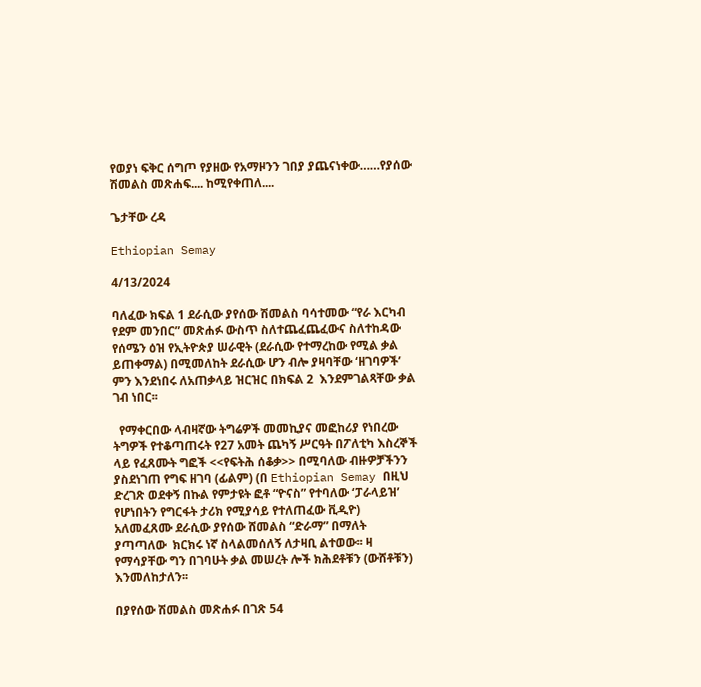የወያነ ፍቅር ሰግጦ የያዘው የአማዞንን ገበያ ያጨናነቀው……የያሰው ሽመልስ መጽሐፍ.... ከሚየቀጠለ....

ጌታቸው ረዳ

Ethiopian Semay

4/13/2024

ባለፈው ክፍል 1 ደራሲው ያየሰው ሽመልስ ባሳተመው “የራ እርካብ የደም መንበር” መጽሐፉ ውስጥ ስለተጨፈጨፈውና ስለተከዳው የሰሜን ዕዝ የኢትዮጵያ ሠራዊት (ደራሲው የተማረከው የሚል ቃል ይጠቀማል) በሚመለከት ደራሲው ሆን ብሎ ያዛባቸው ‘ዘገባዎች’  ምን እንደነበሩ ለአጠቃላይ ዝርዝር በክፍል 2  እንደምገልጻቸው ቃል ገብ ነበር፡፡

  የማቀርበው ላብዛኛው ትግሬዎች መመኪያና መፎከሪያ የነበረው ትግዎች የተቆጣጠሩት የ27 አመት ጨካኝ ሥርዓት በፖለቲካ እስረኞች ላይ የፈጸሙት ግፎች <<የፍትሕ ሰቆቃ>> በሚባለው ብዙዎቻችንን ያስደነገጠ የግፍ ዘገባ (ፊልም) (በ Ethiopian Semay በዚህ ድረገጽ ወደቀኝ በኩል የምታዩት ፎቶ “ዮናስ” የተባለው ‘ፓራላይዝ’ የሆነበትን የግርፋት ታሪክ የሚያሳይ የተለጠፈው ቪዲዮ) አለመፈጸሙ ደራሲው ያየሰው ሸመልስ “ድራማ” በማለት ያጣጣለው  ክርክሩ ነኛ ስላልመሰለኝ ለታዛቢ ልተወው፡፡ ዛ የማሳያቸው ግን በገባሁት ቃል መሠረት ሎች ክሕደቶቹን (ውሸቶቹን) እንመለከታለን፡፡

በያየሰው ሽመልስ መጽሐፉ በገጽ 54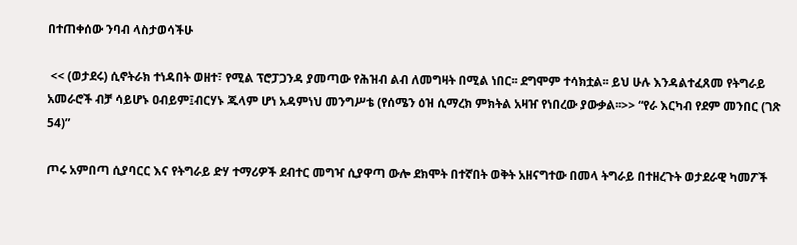በተጠቀሰው ንባብ ላስታወሳችሁ

 << (ወታደሩ) ሲኖትራክ ተነዳበት ወዘተ፣ የሚል ፕሮፓጋንዳ ያመጣው የሕዝብ ልብ ለመግዛት በሚል ነበር፡፡ ደግሞም ተሳክቷል፡፡ ይህ ሁሉ እንዳልተፈጸመ የትግራይ አመራሮች ብቻ ሳይሆኑ ዐብይም፤ብርሃኑ ጁላም ሆነ አዳምነህ መንግሥቴ (የሰሜን ዕዝ ሲማረክ ምክትል አዛዠ የነበረው ያውቃል፡፡>> “የራ እርካብ የደም መንበር (ገጽ 54)”

ጦሩ አምበጣ ሲያባርር እና የትግራይ ድሃ ተማሪዎች ደብተር መግዣ ሲያዋጣ ውሎ ደክሞት በተኛበት ወቅት አዘናግተው በመላ ትግራይ በተዘረጉት ወታደራዊ ካመፖች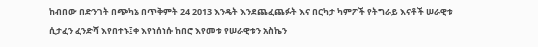ከብበው በድንገት በጭካኔ በጥቅምት 24 2013 እንዴት እንደጨፈጨፉት እና በርካታ ካምፖች የትግራይ እናቶች ሠራዊቱ ሲታፈን ፈንድሻ እየበተኑ፤ቀ እየነሰነሱ ከበሮ እየመቱ የሠራዊቱን አስኬን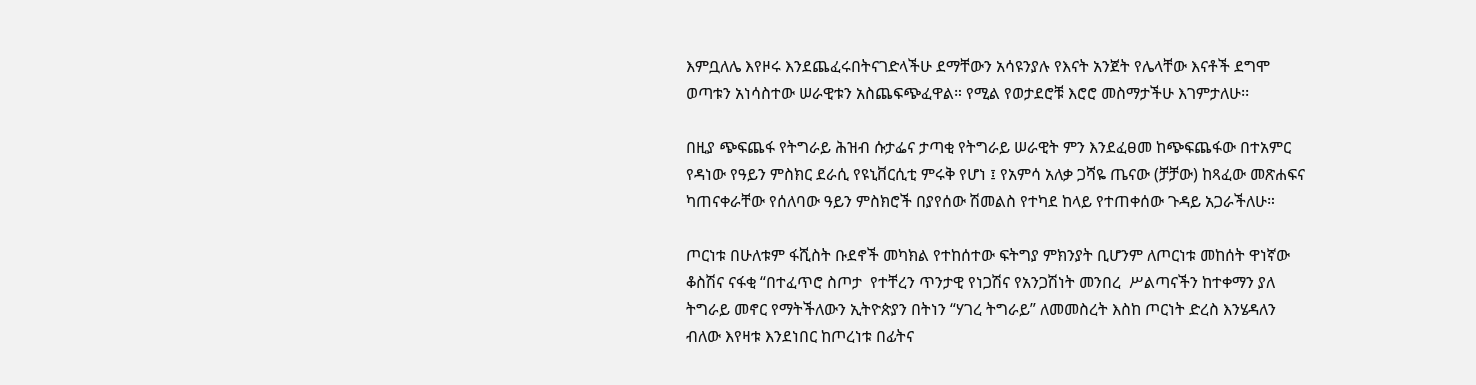እምቧለሌ እየዞሩ እንደጨፈሩበትናገድላችሁ ደማቸውን አሳዩንያሉ የእናት አንጀት የሌላቸው እናቶች ደግሞ ወጣቱን አነሳስተው ሠራዊቱን አስጨፍጭፈዋል። የሚል የወታደሮቹ እሮሮ መስማታችሁ እገምታለሁ፡፡

በዚያ ጭፍጨፋ የትግራይ ሕዝብ ሱታፌና ታጣቂ የትግራይ ሠራዊት ምን እንደፈፀመ ከጭፍጨፋው በተአምር የዳነው የዓይን ምስክር ደራሲ የዩኒቨርሲቲ ምሩቅ የሆነ ፤ የአምሳ አለቃ ጋሻዬ ጤናው (ቻቻው) ከጻፈው መጽሐፍና ካጠናቀራቸው የሰለባው ዓይን ምስክሮች በያየሰው ሽመልስ የተካደ ከላይ የተጠቀሰው ጉዳይ አጋራችለሁ።

ጦርነቱ በሁለቱም ፋሺስት ቡደኖች መካክል የተከሰተው ፍትግያ ምክንያት ቢሆንም ለጦርነቱ መከሰት ዋነኛው ቆስሽና ናፋቂ “በተፈጥሮ ስጦታ  የተቸረን ጥንታዊ የነጋሽና የአንጋሽነት መንበረ  ሥልጣናችን ከተቀማን ያለ ትግራይ መኖር የማትችለውን ኢትዮጵያን በትነን “ሃገረ ትግራይ” ለመመስረት እስከ ጦርነት ድረስ እንሄዳለን ብለው እየዛቱ እንደነበር ከጦረነቱ በፊትና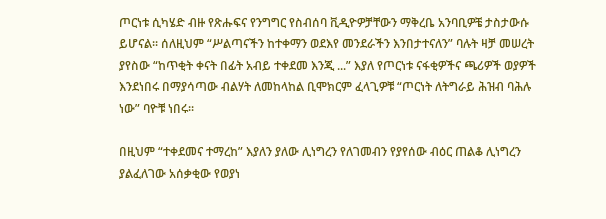ጦርነቱ ሲካሄድ ብዙ የጽሑፍና የንግግር የስብሰባ ቪዲዮዎቻቸውን ማቅረቤ አንባቢዎቼ ታስታውሱ ይሆናል፡፡ ሰለዚህም “ሥልጣናችን ከተቀማን ወደእየ መንደራችን እንበታተናለን” ባሉት ዛቻ መሠረት ያየስው “ከጥቂት ቀናት በፊት አብይ ተቀደመ እንጂ ...” እያለ የጦርነቱ ናፋቂዎችና ጫሪዎች ወያዎች እንደነበሩ በማያሳጣው ብልሃት ለመከላከል ቢሞክርም ፈላጊዎቹ “ጦርነት ለትግራይ ሕዝብ ባሕሉ ነው” ባዮቹ ነበሩ፡፡

በዚህም “ተቀደመና ተማረከ” እያለን ያለው ሊነግረን የለገመብን የያየሰው ብዕር ጠልቆ ሊነግረን ያልፈለገው አሰቃቂው የወያነ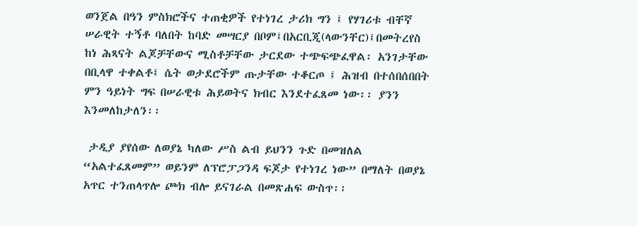ወንጀል በዓን ምስክሮችና ተጠቂዎች የተነገረ ታሪክ ግን ፤ የሃገሪቱ ብቸኛ ሠራዊት ተኝቶ ባለበት ከባድ መሣርያ በቦም፤በአርቢጂ(ላውንቸር)፤በመትረየስ ከነ ሕጻናት ልጆቻቸውና ሚስቶቻቸው ታርደው ተጭፍጭፈዋል፡ አንገታቸው በቢላዋ ተቀልቶ፤ ሴት ወታደሮችም ጡታቸው ተቆርጦ ፤ ሕዝብ በተሰበሰበበት ምን ዓይነት ግፍ በሠራዊቱ ሕይወትና ክብር እንደተፈጸመ ነው፡፡ ያንን እንመለከታለን፡፡

 ታዲያ ያየሰው ለወያኔ ካለው ሥስ ልብ ይህንን ጉድ በመዝለል “አልተፈጸመም” ወይንም ለፕሮፓጋንዳ ፍጆታ የተነገረ ነው” በማለት በወያኔ አጥር ተንጠላጥሎ ጮክ ብሎ ይናገራል በመጽሐፍ ውስጥ፡፡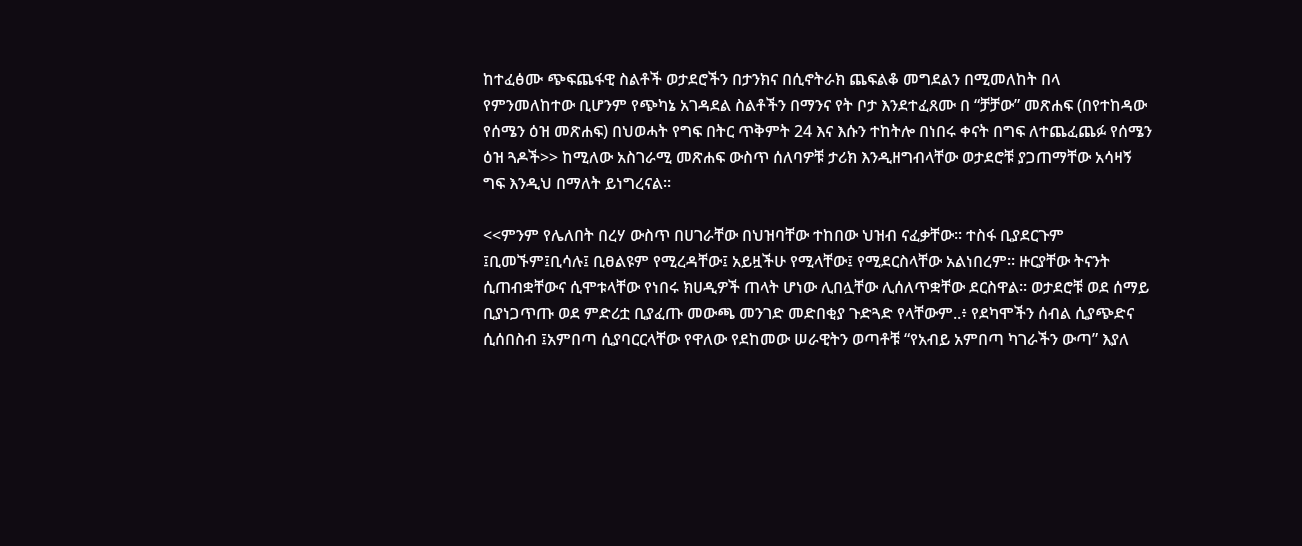ከተፈፅሙ ጭፍጨፋዊ ስልቶች ወታደሮችን በታንክና በሲኖትራክ ጨፍልቆ መግደልን በሚመለከት በላ የምንመለከተው ቢሆንም የጭካኔ አገዳደል ስልቶችን በማንና የት ቦታ እንደተፈጸሙ በ “ቻቻው” መጽሐፍ (በየተከዳው የሰሜን ዕዝ መጽሐፍ) በህወሓት የግፍ በትር ጥቅምት 24 እና እሱን ተከትሎ በነበሩ ቀናት በግፍ ለተጨፈጨፉ የሰሜን ዕዝ ጓዶች>> ከሚለው አስገራሚ መጽሐፍ ውስጥ ሰለባዎቹ ታሪክ እንዲዘግብላቸው ወታደሮቹ ያጋጠማቸው አሳዛኝ ግፍ እንዲህ በማለት ይነግረናል፡፡

<<ምንም የሌለበት በረሃ ውስጥ በሀገራቸው በህዝባቸው ተከበው ህዝብ ናፈቃቸው፡፡ ተስፋ ቢያደርጉም ፤ቢመኙም፤ቢሳሉ፤ ቢፀልዩም የሚረዳቸው፤ አይዟችሁ የሚላቸው፤ የሚደርስላቸው አልነበረም፡፡ ዙርያቸው ትናንት ሲጠብቋቸውና ሲሞቱላቸው የነበሩ ክሀዲዎች ጠላት ሆነው ሊበሏቸው ሊሰለጥቋቸው ደርስዋል፡፡ ወታደሮቹ ወደ ሰማይ ቢያነጋጥጡ ወደ ምድሪቷ ቢያፈጡ መውጫ መንገድ መድበቂያ ጉድጓድ የላቸውም..፥ የደካሞችን ሰብል ሲያጭድና ሲሰበስብ ፤አምበጣ ሲያባርርላቸው የዋለው የደከመው ሠራዊትን ወጣቶቹ “የአብይ አምበጣ ካገራችን ውጣ” እያለ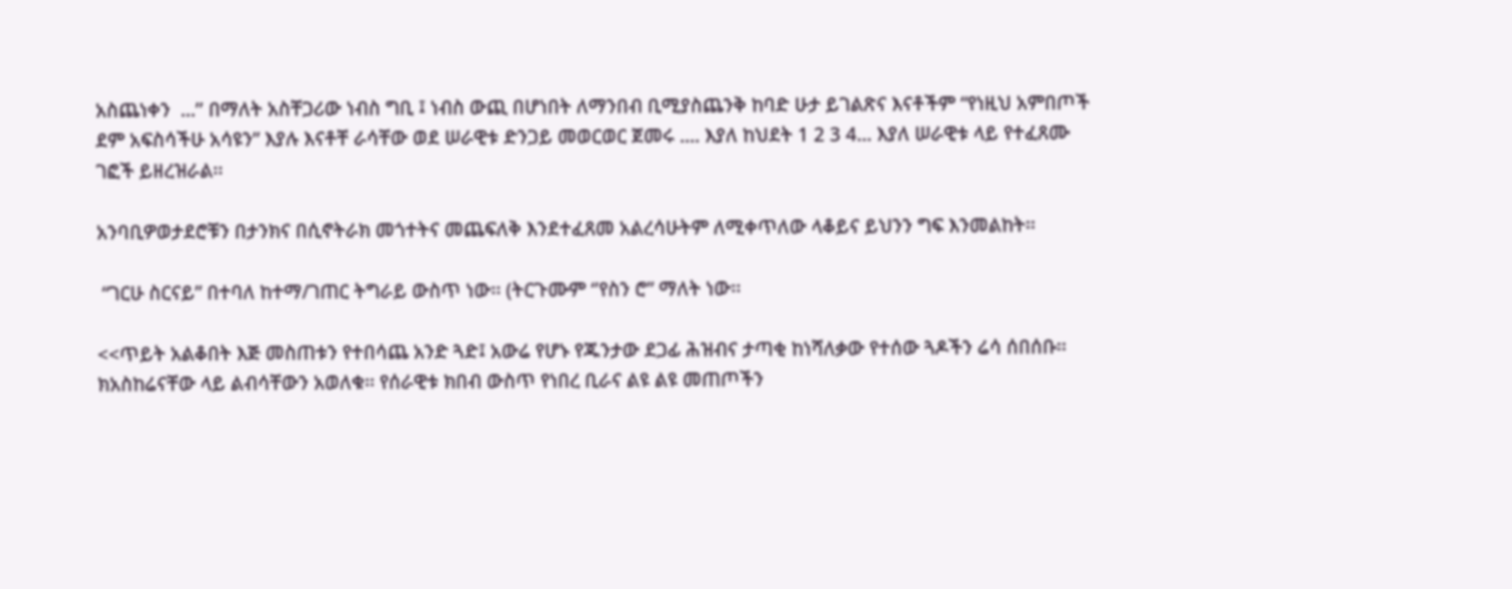አስጨነቀን  ...’’ በማለት አስቸጋሪው ነብስ ግቢ ፤ ነብስ ውጪ በሆነበት ለማንበብ ቢሚያስጨንቅ ከባድ ሁታ ይገልጽና እናቶችም “የነዚህ አምበጦች ደም አፍስሳችሁ አሳዩን” እያሉ እናቶቸ ራሳቸው ወደ ሠራዊቱ ድንጋይ መወርወር ጀመሩ .... እያለ ከህደት 1 2 3 4... እያለ ሠራዊቱ ላይ የተፈጸሙ ገፎች ይዘረዝራል፡፡

አንባቢዎወታደሮቹን በታንክና በሲኖትራክ መጎተትና መጨፍለቅ እንደተፈጸመ አልረሳሁትም ለሚቀጥለው ላቆይና ይህንን ግፍ እንመልከት፡፡

 “ገርሁ ስርናይ” በተባለ ከተማ/ገጠር ትግራይ ውስጥ ነው፡፡ (ትርጉሙም ‘’የስን ሮ” ማለት ነው፡፡

<<ጥይት አልቆበት እጅ መስጠቱን የተበሳጨ አንድ ጓድ፤ አውሬ የሆኑ የጁንታው ደጋፊ ሕዝብና ታጣቂ ከነሻለቃው የተሰው ጓዶችን ሬሳ ሰበሰቡ፡፡ ክአስከሬናቸው ላይ ልብሳቸውን አወለቁ፡፡ የሰራዊቱ ክበብ ውስጥ የነበረ ቢራና ልዩ ልዩ መጠጦችን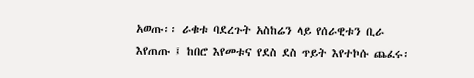አወጡ፡፡ ራቁቱ ባደረጉት አስከሬን ላይ የሰራዊቱን ቢራ እየጠጡ ፤ ከበሮ እየመቱና የደስ ደስ ጥይት እየተኮሱ ጨፈሩ፡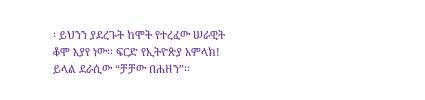፡ ይህንን ያደረጉት ከሞት የተረፈው ሠራዊት ቆሞ እያየ ነው፡፡ ፍርድ የኢትዮጵያ አምላክ! ይላል ደራሲው “ቻቻው በሐዘን”፡፡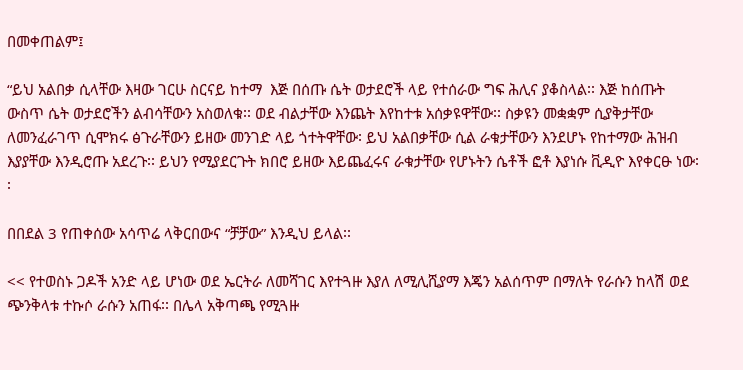በመቀጠልም፤

“ይህ አልበቃ ሲላቸው እዛው ገርሁ ስርናይ ከተማ  እጅ በሰጡ ሴት ወታደሮች ላይ የተሰራው ግፍ ሕሊና ያቆስላል፡፡ እጅ ከሰጡት ውስጥ ሴት ወታደሮችን ልብሳቸውን አስወለቁ፡፡ ወደ ብልታቸው እንጨት እየከተቱ አሰቃዩዋቸው፡፡ ስቃዩን መቋቋም ሲያቅታቸው ለመንፈራገጥ ሲሞክሩ ፅጉራቸውን ይዘው መንገድ ላይ ጎተትዋቸው፡ ይህ አልበቃቸው ሲል ራቁታቸውን እንደሆኑ የከተማው ሕዝብ እያያቸው እንዲሮጡ አደረጉ፡፡ ይህን የሚያደርጉት ክበሮ ይዘው እይጨፈሩና ራቁታቸው የሆኑትን ሴቶች ፎቶ እያነሱ ቪዲዮ እየቀርፁ ነው፡፡

በበደል 3 የጠቀሰው አሳጥሬ ላቅርበውና “ቻቻው” እንዲህ ይላል፡፡

<< የተወስኑ ጋዶች አንድ ላይ ሆነው ወደ ኤርትራ ለመሻገር እየተጓዙ እያለ ለሚሊሺያማ እጄን አልሰጥም በማለት የራሱን ከላሽ ወደ ጭንቅላቱ ተኩሶ ራሱን አጠፋ፡፡ በሌላ አቅጣጫ የሚጓዙ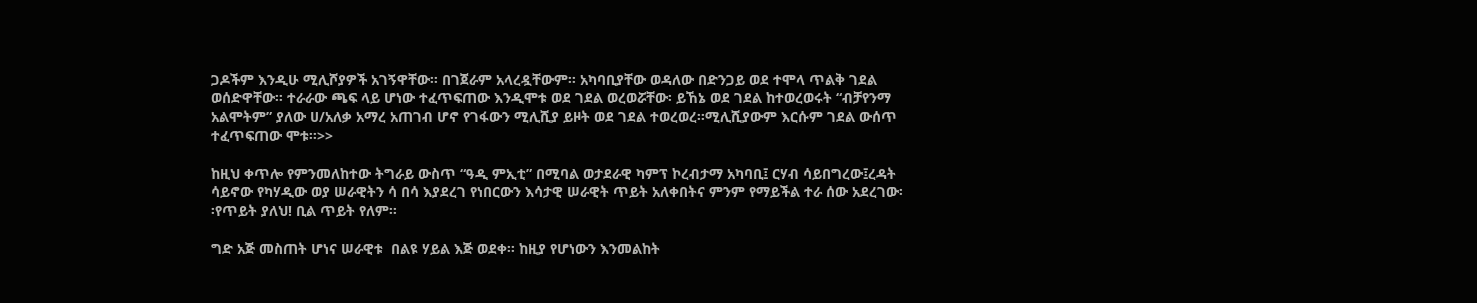ጋዶችም እንዲሁ ሚሊሾያዎች አገኝዋቸው፡፡ በገጀራም አላረዷቸውም፡፡ አካባቢያቸው ወዳለው በድንጋይ ወደ ተሞላ ጥልቅ ገደል ወሰድዋቸው፡፡ ተራራው ጫፍ ላይ ሆነው ተፈጥፍጠው እንዲሞቱ ወደ ገደል ወረወሯቸው፡ ይኸኔ ወደ ገደል ከተወረወሩት “ብቻየንማ አልሞትም” ያለው ሀ/አለቃ አማረ አጠገብ ሆኖ የገፋውን ሚሊሺያ ይዞት ወደ ገደል ተወረወረ፡፡ሚሊሺያውም እርሱም ገደል ውሰጥ ተፈጥፍጠው ሞቱ፡፡>>

ከዚህ ቀጥሎ የምንመለከተው ትግራይ ውስጥ “ዓዲ ምኢቲ” በሚባል ወታደራዊ ካምፕ ኮረብታማ አካባቢ፤ ርሃብ ሳይበግረው፤ረዳት ሳይኖው የካሃዲው ወያ ሠራዊትን ሳ በሳ እያደረገ የነበርውን እሳታዊ ሠራዊት ጥይት አለቀበትና ምንም የማይችል ተራ ሰው አደረገው፡፡የጥይት ያለህ! ቢል ጥይት የለም፡፡

ግድ አጅ መስጠት ሆነና ሠራዊቱ  በልዩ ሃይል እጅ ወደቀ፡፡ ከዚያ የሆነውን እንመልከት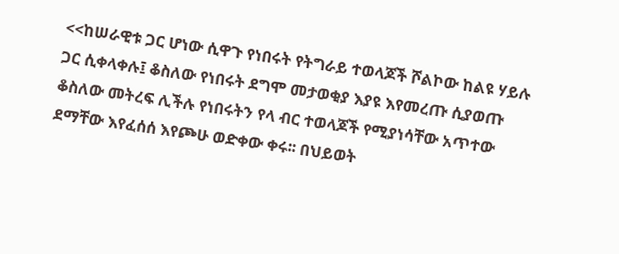<<ከሠራዊቱ ጋር ሆነው ሲዋጉ የነበሩት የትግራይ ተወላጆች ሾልኮው ከልዩ ሃይሉ ጋር ሲቀላቀሉ፤ ቆስለው የነበሩት ደግሞ መታወቂያ እያዩ እየመረጡ ሲያወጡ ቆስለው መትረፍ ሊችሉ የነበሩትን የላ ብር ተወላጆች የሚያነሳቸው አጥተው ደማቸው እየፈሰሰ እየጮሁ ወድቀው ቀሩ፡፡ በህይወት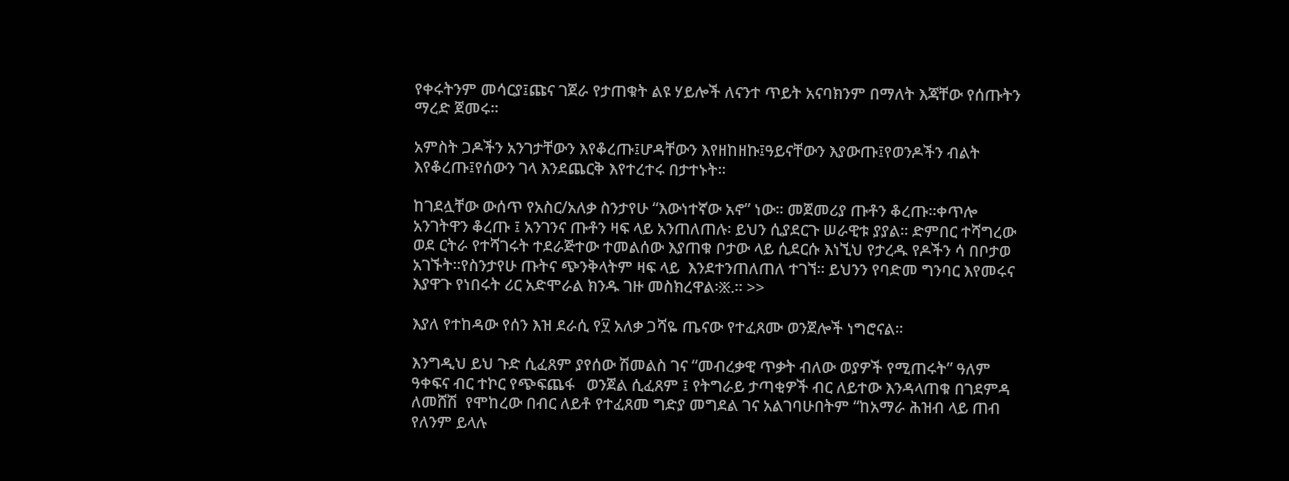የቀሩትንም መሳርያ፤ጩና ገጀራ የታጠቁት ልዩ ሃይሎች ለናንተ ጥይት አናባክንም በማለት እጃቸው የሰጡትን ማረድ ጀመሩ፡፡

አምስት ጋዶችን አንገታቸውን እየቆረጡ፤ሆዳቸውን እየዘከዘኩ፤ዓይናቸውን እያውጡ፤የወንዶችን ብልት እየቆረጡ፤የሰውን ገላ እንደጨርቅ እየተረተሩ በታተኑት፡፡

ከገደሏቸው ውሰጥ የአስር/አለቃ ስንታየሁ “እውነተኛው አኖ” ነው፡፡ መጀመሪያ ጡቶን ቆረጡ፡፡ቀጥሎ አንገትዋን ቆረጡ ፤ አንገንና ጡቶን ዛፍ ላይ አንጠለጠሉ፡ ይህን ሲያደርጉ ሠራዊቱ ያያል፡፡ ድምበር ተሻግረው ወደ ርትራ የተሻገሩት ተደራጅተው ተመልሰው እያጠቁ ቦታው ላይ ሲደርሱ እነኚህ የታረዱ የዶችን ሳ በቦታወ አገኙት፡፡የስንታየሁ ጡትና ጭንቅላትም ዛፍ ላይ  እንደተንጠለጠለ ተገኘ፡፡ ይህንን የባድመ ግንባር እየመሩና እያዋጉ የነበሩት ሪር አድሞራል ክንዱ ገዙ መስክረዋል፡፠.። >>

እያለ የተከዳው የሰን እዝ ደራሲ የ፶ አለቃ ጋሻዬ ጤናው የተፈጸሙ ወንጀሎች ነግሮናል፡፡

እንግዲህ ይህ ጉድ ሲፈጸም ያየሰው ሽመልስ ገና “መብረቃዊ ጥቃት ብለው ወያዎች የሚጠሩት” ዓለም ዓቀፍና ብር ተኮር የጭፍጨፋ   ወንጀል ሲፈጸም ፤ የትግራይ ታጣቂዎች ብር ለይተው እንዳላጠቁ በገደምዳ ለመሸሽ  የሞከረው በብር ለይቶ የተፈጸመ ግድያ መግደል ገና አልገባሁበትም “ከአማራ ሕዝብ ላይ ጠብ የለንም ይላሉ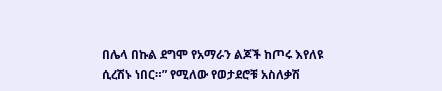በሌላ በኩል ደግሞ የአማራን ልጆች ከጦሩ እየለዩ ሲረሽኑ ነበር።” የሚለው የወታደሮቹ አስለቃሽ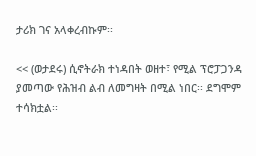ታሪክ ገና አላቀረብኩም፡፡

<< (ወታደሩ) ሲኖትራክ ተነዳበት ወዘተ፣ የሚል ፕሮፓጋንዳ ያመጣው የሕዝብ ልብ ለመግዛት በሚል ነበር፡፡ ደግሞም ተሳክቷል፡፡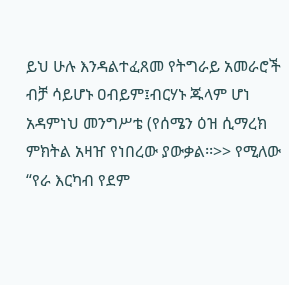ይህ ሁሉ እንዳልተፈጸመ የትግራይ አመራሮች ብቻ ሳይሆኑ ዐብይም፤ብርሃኑ ጁላም ሆነ አዳምነህ መንግሥቴ (የሰሜን ዕዝ ሲማረክ ምክትል አዛዠ የነበረው ያውቃል፡፡>> የሚለው “የራ እርካብ የደም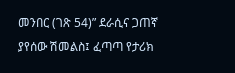መንበር (ገጽ 54)” ደራሲና ጋጠኛ ያየሰው ሽመልስ፤ ፈጣጣ የታሪክ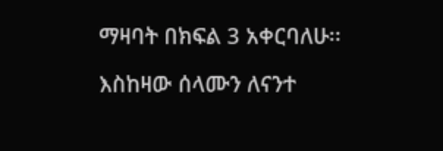ማዛባት በክፍል 3 አቀርባለሁ፡፡

እስከዛው ሰላሙን ለናንተ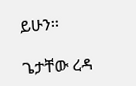ይሁን፡፡

ጌታቸው ረዳ